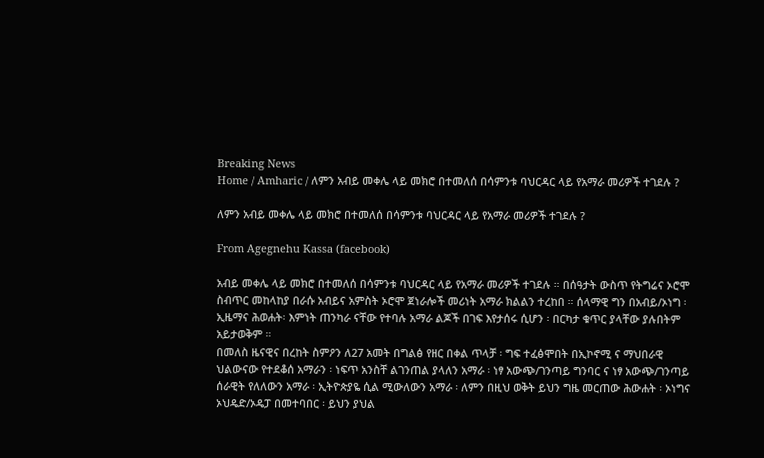Breaking News
Home / Amharic / ለምን አብይ መቀሌ ላይ መክሮ በተመለሰ በሳምንቱ ባህርዳር ላይ የአማራ መሪዎች ተገደሉ ?

ለምን አብይ መቀሌ ላይ መክሮ በተመለሰ በሳምንቱ ባህርዳር ላይ የአማራ መሪዎች ተገደሉ ?

From Agegnehu Kassa (facebook)

አብይ መቀሌ ላይ መክሮ በተመለሰ በሳምንቱ ባህርዳር ላይ የአማራ መሪዎች ተገደሉ ። በሰዓታት ውስጥ የትግሬና ኦሮሞ ስብጥር መከላከያ በራሱ አብይና አምስት ኦሮሞ ጀነራሎች መሪነት አማራ ክልልን ተረከበ ። ሰላማዊ ግን በአብይ/ኦነግ ፡ ኢዜማና ሕወሐት፡ እምነት ጠንካራ ናቸው የተባሉ አማራ ልጆች በገፍ እየታሰሩ ሲሆን ፡ በርካታ ቁጥር ያላቸው ያሉበትም አይታወቅም ።
በመለስ ዜናዊና በረከት ስምዖን ለ27 አመት በግልፅ የዘር በቀል ጥላቻ ፡ ግፍ ተፈፅሞበት በኢኮኖሚ ና ማህበራዊ ህልውናው የተደቆሰ አማራን ፡ ነፍጥ አንስቸ ልገንጠል ያላለን አማራ ፡ ነፃ አውጭ/ገንጣይ ግንባር ና ነፃ አውጭ/ገንጣይ ሰራዊት የለለውን አማራ ፡ ኢትዮጵያዬ ሲል ሚውለውን አማራ ፡ ለምን በዚህ ወቅት ይህን ግዜ መርጠው ሕውሐት ፡ ኦነግና ኦህዴድ/ኦዴፓ በመተባበር ፡ ይህን ያህል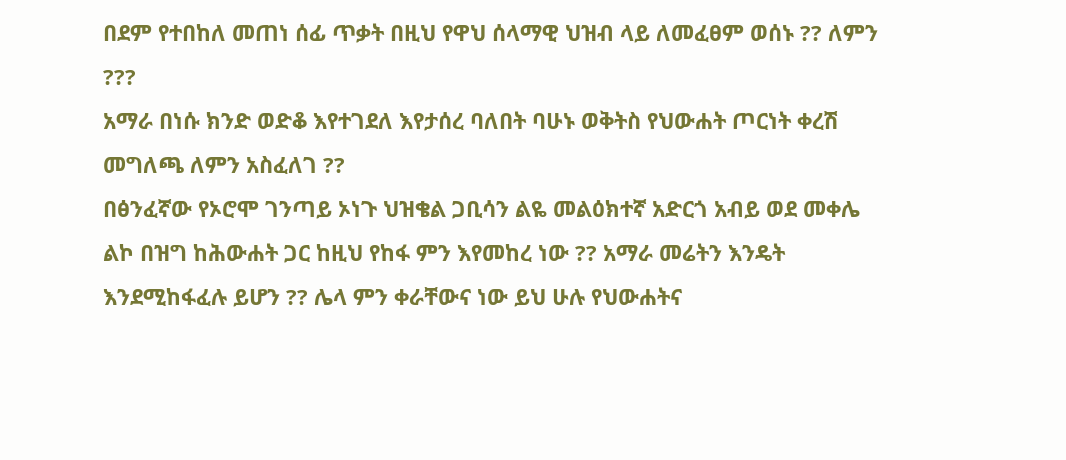በደም የተበከለ መጠነ ሰፊ ጥቃት በዚህ የዋህ ሰላማዊ ህዝብ ላይ ለመፈፀም ወሰኑ ?? ለምን ???
አማራ በነሱ ክንድ ወድቆ እየተገደለ እየታሰረ ባለበት ባሁኑ ወቅትስ የህውሐት ጦርነት ቀረሽ መግለጫ ለምን አስፈለገ ??
በፅንፈኛው የኦሮሞ ገንጣይ ኦነጉ ህዝቄል ጋቢሳን ልዬ መልዕክተኛ አድርጎ አብይ ወደ መቀሌ ልኮ በዝግ ከሕውሐት ጋር ከዚህ የከፋ ምን እየመከረ ነው ?? አማራ መሬትን እንዴት እንደሚከፋፈሉ ይሆን ?? ሌላ ምን ቀራቸውና ነው ይህ ሁሉ የህውሐትና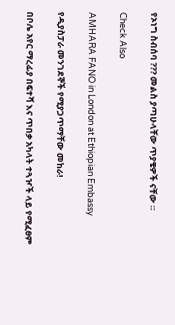የኦነግ ስብሰባ ??? መልስ ያጣሁላቸው ጥያቄዎች ናቸው ።

Check Also

AMHARA FANO in London at Ethiopian Embassy

የዲያስፓራ መንገደኞች የሚያጋጥማቸው መከራ!

በቦሌ አየር ማረፊያ በፍተሻ እና ጥበቃ አካላት ተጓዦች ላይ የሚፈፀም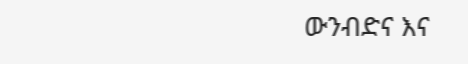ውንብድና እና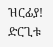ዝርፊያ! ድርጊቱ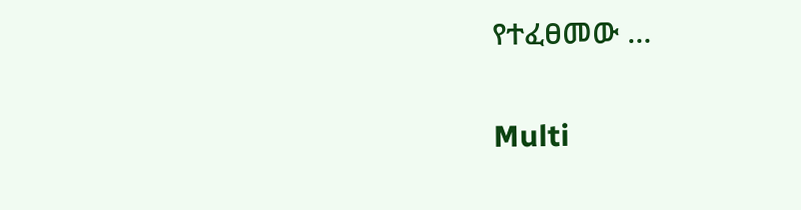የተፈፀመው …

Multi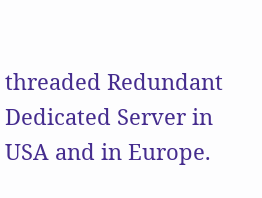threaded Redundant Dedicated Server in USA and in Europe.